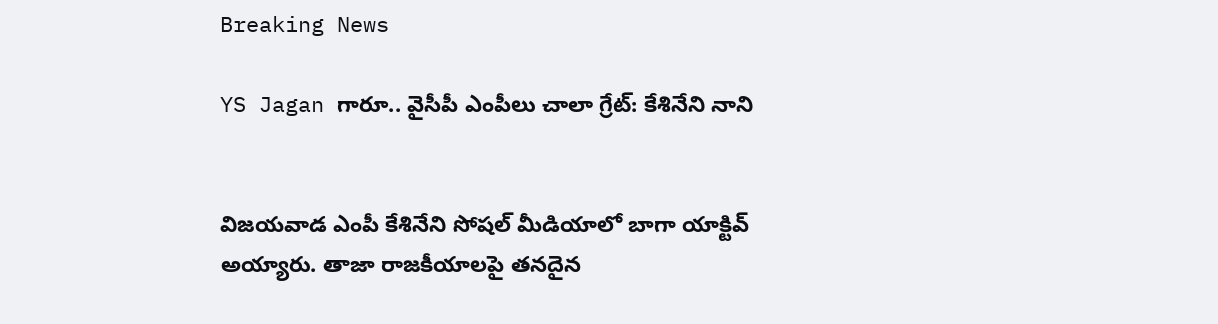Breaking News

YS Jagan గారూ.. వైసీపీ ఎంపీలు చాలా గ్రేట్: కేశినేని నాని


విజయవాడ ఎంపీ కేశినేని సోషల్ మీడియాలో బాగా యాక్టివ్ అయ్యారు. తాజా రాజకీయాలపై తనదైన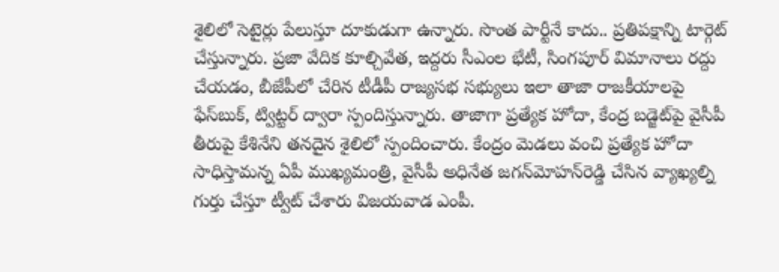శైలిలో సెటైర్లు పేలుస్తూ దూకుడుగా ఉన్నారు. సొంత పార్టీనే కాదు.. ప్రతిపక్షాన్ని టార్గెట్ చేస్తున్నారు. ప్రజా వేదిక కూల్చివేత, ఇద్దరు సీఎంల భేటీ, సింగపూర్ విమానాలు రద్దు చేయడం, బీజేపీలో చేరిన టీడీపీ రాజ్యసభ సభ్యులు ఇలా తాజా రాజకీయాలపై ఫేస్‌బుక్, ట్విట్టర్ ద్వారా స్పందిస్తున్నారు. తాజాగా ప్రత్యేక హోదా, కేంద్ర బడ్జెట్‌పై వైసీపీ తీరుపై కేశినేని తనదైన శైలిలో స్పందించారు. కేంద్రం మెడలు వంచి ప్రత్యేక హోదా సాధిస్తామన్న ఏపీ ముఖ్యమంత్రి, వైసీపీ అధినేత జగన్‌మోహన్‌రెడ్డి చేసిన వ్యాఖ్యల్ని గుర్తు చేస్తూ ట్వీట్ చేశారు విజయవాడ ఎంపీ.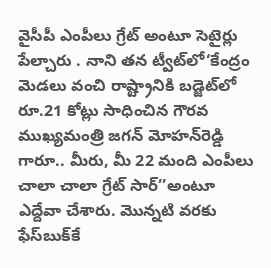వైసీపీ ఎంపీలు గ్రేట్ అంటూ సెటైర్లు పేల్చారు . నాని తన ట్వీట్‌లో‘కేంద్రం మెడలు వంచి రాష్ట్రానికి బడ్జెట్‌లో రూ.21 కోట్లు సాధించిన గౌరవ ముఖ్యమంత్రి జగన్ మోహన్‌రెడ్డి గారూ.. మీరు, మీ 22 మంది ఎంపీలు చాలా చాలా గ్రేట్ సార్‌’’అంటూ ఎద్దేవా చేశారు. మొన్నటి వరకు ఫేస్‌బుక్‌కే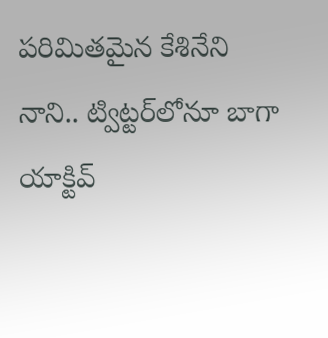పరిమితమైన కేశినేని నాని.. ట్విట్టర్‌లోనూ బాగా యాక్టివ్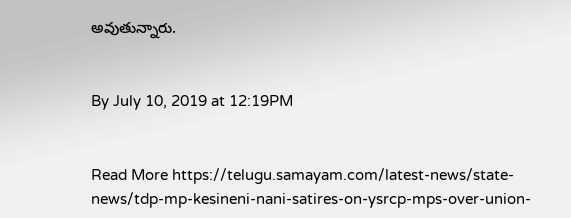అవుతున్నారు.


By July 10, 2019 at 12:19PM


Read More https://telugu.samayam.com/latest-news/state-news/tdp-mp-kesineni-nani-satires-on-ysrcp-mps-over-union-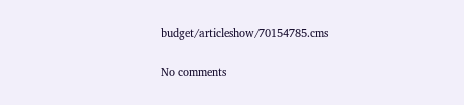budget/articleshow/70154785.cms

No comments